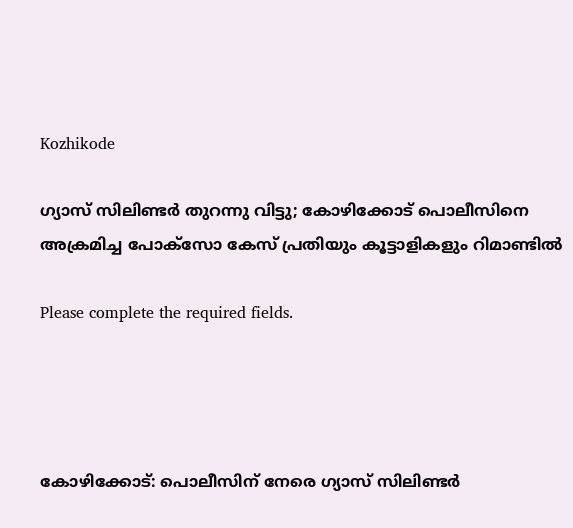Kozhikode

ഗ്യാസ് സിലിണ്ടർ തുറന്നു വിട്ടു; കോഴിക്കോട് പൊലീസിനെ അക്രമിച്ച പോക്സോ കേസ് പ്രതിയും കൂട്ടാളികളും റിമാണ്ടിൽ

Please complete the required fields.




കോഴിക്കോട്: പൊലീസിന് നേരെ ഗ്യാസ് സിലിണ്ടർ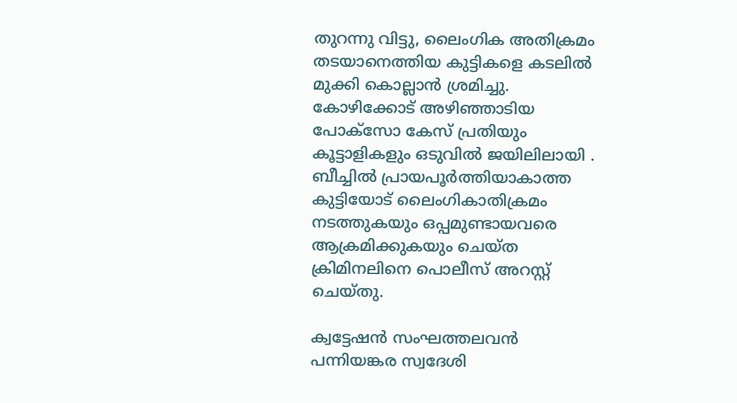തുറന്നു വിട്ടു, ലൈംഗിക അതിക്രമം തടയാനെത്തിയ കുട്ടികളെ കടലിൽ മുക്കി കൊല്ലാൻ ശ്രമിച്ചു. കോഴിക്കോട് അഴിഞ്ഞാടിയ പോക്സോ കേസ് പ്രതിയും കൂട്ടാളികളും ഒടുവിൽ ജയിലിലായി . ബീച്ചിൽ പ്രായപൂർത്തിയാകാത്ത കുട്ടിയോട്‌ ലൈംഗികാതിക്രമം നടത്തുകയും ഒപ്പമുണ്ടായവരെ ആക്രമിക്കുകയും ചെയ്‌ത ക്രിമിനലിനെ പൊലീസ്‌ അറസ്റ്റ്‌ ചെയ്‌തു.

ക്വട്ടേഷൻ സംഘത്തലവൻ പന്നിയങ്കര സ്വദേശി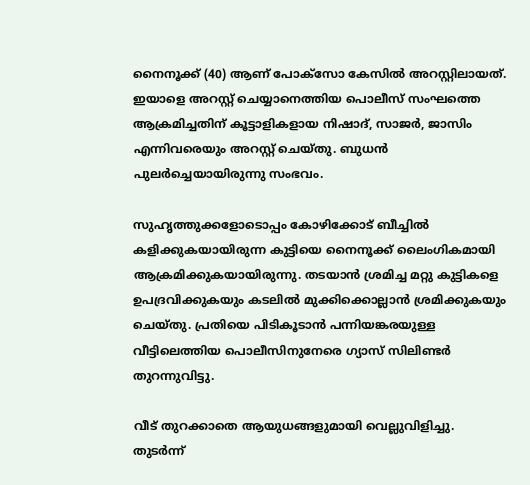നൈനൂക്ക് (40) ആണ്‌ പോക്‌സോ കേസിൽ അറസ്റ്റിലായത്‌. ഇയാളെ അറസ്റ്റ്‌ ചെയ്യാനെത്തിയ പൊലീസ്‌ സംഘത്തെ ആക്രമിച്ചതിന്‌ കൂട്ടാളികളായ നിഷാദ്, സാജർ, ജാസിം എന്നിവരെയും അറസ്റ്റ്‌ ചെയ്‌തു. ബുധൻ പുലർച്ചെയായിരുന്നു സംഭവം.

സുഹൃത്തുക്കളോടൊപ്പം കോഴിക്കോട് ബീച്ചിൽ കളിക്കുകയായിരുന്ന കുട്ടിയെ നൈനൂക്ക്‌ ലൈംഗികമായി ആക്രമിക്കുകയായിരുന്നു. തടയാൻ ശ്രമിച്ച മറ്റു കുട്ടികളെ ഉപദ്രവിക്കുകയും കടലിൽ മുക്കിക്കൊല്ലാൻ ശ്രമിക്കുകയും ചെയ്തു. പ്രതിയെ പിടികൂടാൻ പന്നിയങ്കരയുള്ള വീട്ടിലെത്തിയ പൊലീസിനുനേരെ ഗ്യാസ്‌ സിലിണ്ടർ തുറന്നുവിട്ടു.

വീട് തുറക്കാതെ ആയുധങ്ങളുമായി വെല്ലുവിളിച്ചു. തുടർന്ന്‌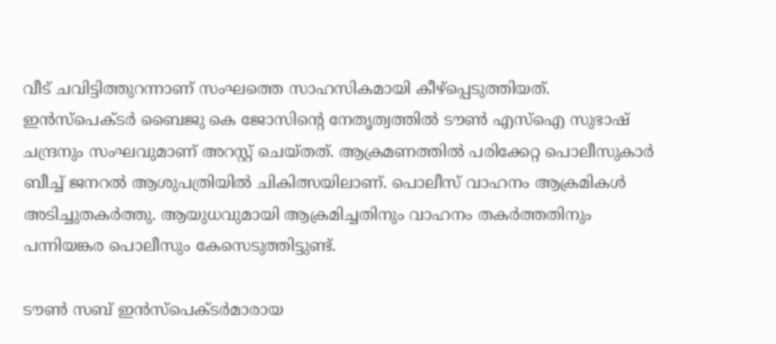വീട്‌ ചവിട്ടിത്തുറന്നാണ്‌ സംഘത്തെ സാഹസികമായി കീഴ്‌പ്പെടുത്തിയത്‌. ഇൻസ്പെക്ടർ ബൈജു കെ ജോസിന്റെ നേതൃത്വത്തിൽ ടൗൺ എസ്‌ഐ സുഭാഷ് ചന്ദ്രനും സംഘവുമാണ്‌ അറസ്റ്റ്‌ ചെയ്‌തത്‌. ആക്രമണത്തിൽ പരിക്കേറ്റ പൊലീസുകാർ ബീച്ച് ജനറൽ ആശുപത്രിയിൽ ചികിത്സയിലാണ്. പൊലീസ് വാഹനം ആക്രമികൾ അടിച്ചുതകർത്തു. ആയുധവുമായി ആക്രമിച്ചതിനും വാഹനം തകർത്തതിനും പന്നിയങ്കര പൊലീസും കേസെടുത്തിട്ടുണ്ട്.

ടൗൺ സബ് ഇൻസ്പെക്ടർമാരായ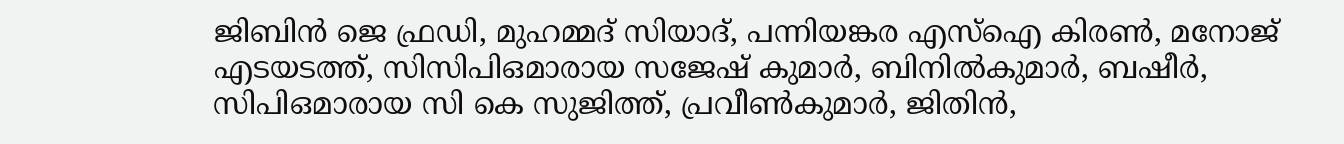ജിബിൻ ജെ ഫ്രഡി, മുഹമ്മദ് സിയാദ്, പന്നിയങ്കര എസ്‌ഐ കിരൺ, മനോജ് എടയടത്ത്, സിസിപിഒമാരായ സജേഷ് കുമാർ, ബിനിൽകുമാർ, ബഷീർ, സിപിഒമാരായ സി കെ സുജിത്ത്, പ്രവീൺകുമാർ, ജിതിൻ,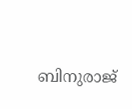ബിനുരാജ്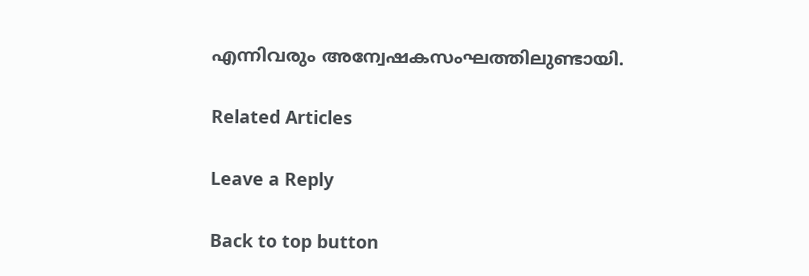എന്നിവരും അന്വേഷകസംഘത്തിലുണ്ടായി.

Related Articles

Leave a Reply

Back to top button